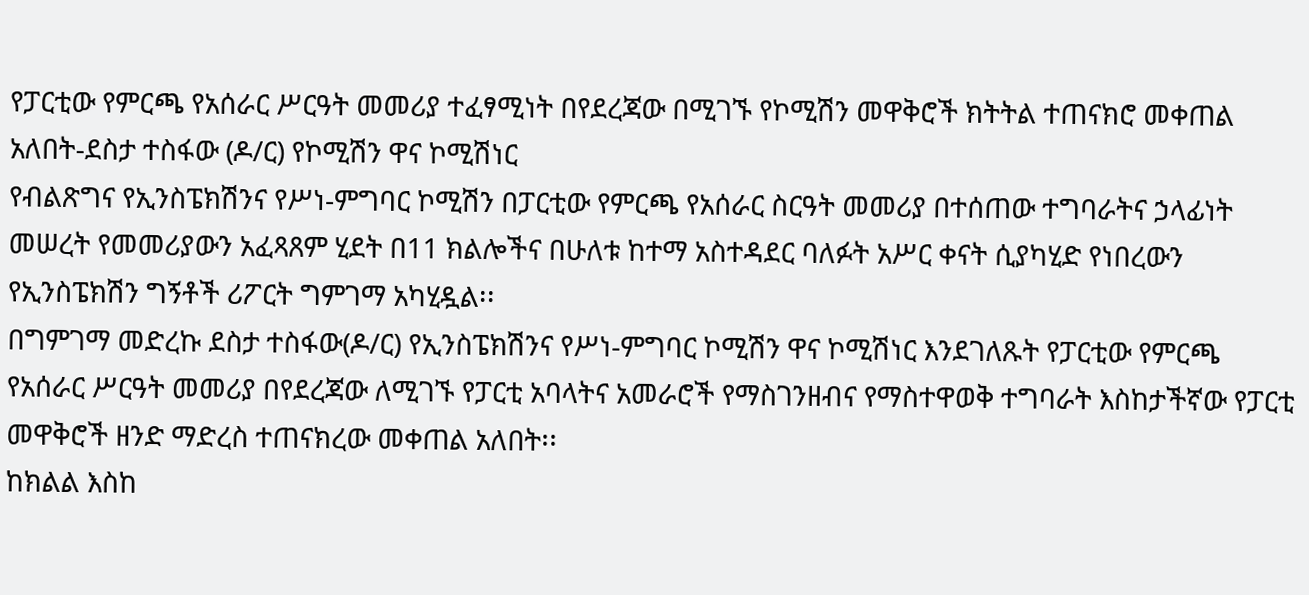የፓርቲው የምርጫ የአሰራር ሥርዓት መመሪያ ተፈፃሚነት በየደረጃው በሚገኙ የኮሚሽን መዋቅሮች ክትትል ተጠናክሮ መቀጠል አለበት-ደስታ ተስፋው (ዶ/ር) የኮሚሽን ዋና ኮሚሽነር
የብልጽግና የኢንስፔክሽንና የሥነ-ምግባር ኮሚሽን በፓርቲው የምርጫ የአሰራር ስርዓት መመሪያ በተሰጠው ተግባራትና ኃላፊነት መሠረት የመመሪያውን አፈጻጸም ሂደት በ11 ክልሎችና በሁለቱ ከተማ አስተዳደር ባለፉት አሥር ቀናት ሲያካሂድ የነበረውን የኢንስፔክሽን ግኝቶች ሪፖርት ግምገማ አካሂዷል፡፡
በግምገማ መድረኩ ደስታ ተስፋው(ዶ/ር) የኢንስፔክሽንና የሥነ-ምግባር ኮሚሽን ዋና ኮሚሽነር እንደገለጹት የፓርቲው የምርጫ የአሰራር ሥርዓት መመሪያ በየደረጃው ለሚገኙ የፓርቲ አባላትና አመራሮች የማስገንዘብና የማስተዋወቅ ተግባራት እስከታችኛው የፓርቲ መዋቅሮች ዘንድ ማድረስ ተጠናክረው መቀጠል አለበት፡፡
ከክልል እስከ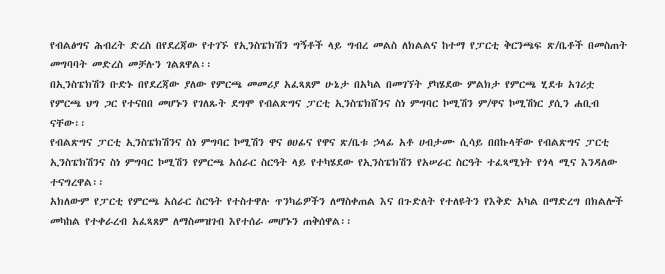የብልፅግና ሕብረት ድረስ በየደረጃው የተገኙ የኢንስፔክሽን ግኝቶች ላይ ግብረ መልስ ለክልልና ከተማ የፓርቲ ቅርንጫፍ ጽ/ቤቶች በመስጠት መግባባት መድረስ መቻሉን ገልጸዋል፡፡
በኢንስፔክሽን ቡድኑ በየደረጃው ያለው የምርጫ መመሪያ አፈጻጸም ሁኔታ በአካል በመገኘት ያካሄደው ምልክታ የምርጫ ሂደቱ አገሪቷ የምርጫ ህግ ጋር የተናበበ መሆኑን የገለጹት ደግሞ የብልጽግና ፓርቲ ኢንስፔክሸንና ስነ ምግባር ኮሚሽን ም/ዋና ኮሚሽነር ያሲን ሐቢብ ናቸው፡፡
የብልጽግና ፓርቲ ኢንስፔክሽንና ስነ ምግባር ኮሚሽን ዋና ፀሀፊና የዋና ጽ/ቤቱ ኃላፊ አቶ ሀብታሙ ሲሳይ በበኩላቸው የብልጽግና ፓርቲ ኢንስፔክሽንና ስነ ምግባር ኮሚሽን የምርጫ አሰራር ስርዓት ላይ የተካሄደው የኢንስፔክሽን የአሠራር ስርዓት ተፈጻሚነት የጎላ ሚና እንዳለው ተናግረዋል፡፡
አክለውም የፓርቲ የምርጫ አሰራር ስርዓት የተስተዋሉ ጥንካሬዎችን ለማስቀጠል እና በጉድለት የተለዩትን የእቅድ አካል በማድረግ በክልሎች መካከል የተቀራረብ አፈጻጸም ለማስመዝገብ እየተሰራ መሆኑን ጠቅሰዋል፡፡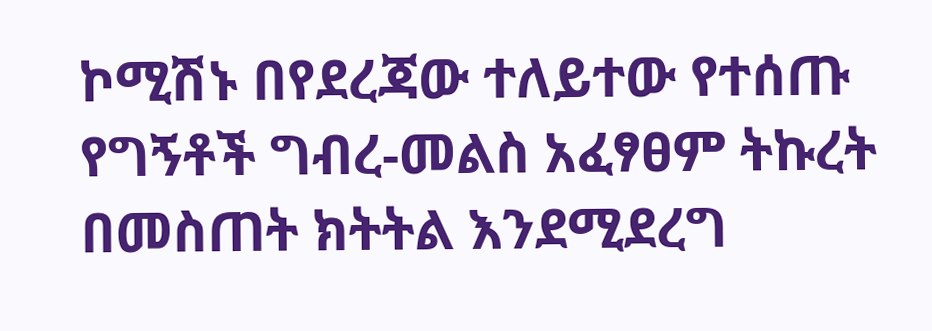ኮሚሽኑ በየደረጃው ተለይተው የተሰጡ የግኝቶች ግብረ-መልስ አፈፃፀም ትኩረት በመስጠት ክትትል እንደሚደረግ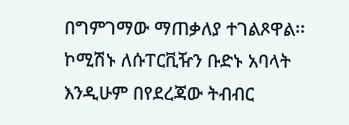በግምገማው ማጠቃለያ ተገልጾዋል፡፡
ኮሚሽኑ ለሱፐርቪዥን ቡድኑ አባላት እንዲሁም በየደረጃው ትብብር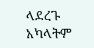ላደረጉ አካላትም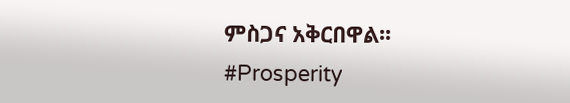ምስጋና አቅርበዋል፡፡
#Prosperity